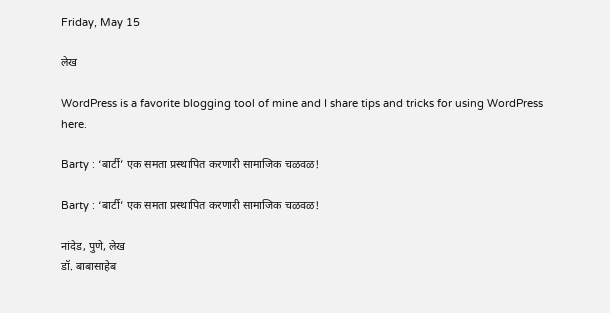Friday, May 15

लेख

WordPress is a favorite blogging tool of mine and I share tips and tricks for using WordPress here.

Barty : ‘बार्टी’ एक समता प्रस्थापित करणारी सामाजिक चळवळ!

Barty : ‘बार्टी’ एक समता प्रस्थापित करणारी सामाजिक चळवळ!

नांदेड, पुणे, लेख
डॉ. बाबासाहेब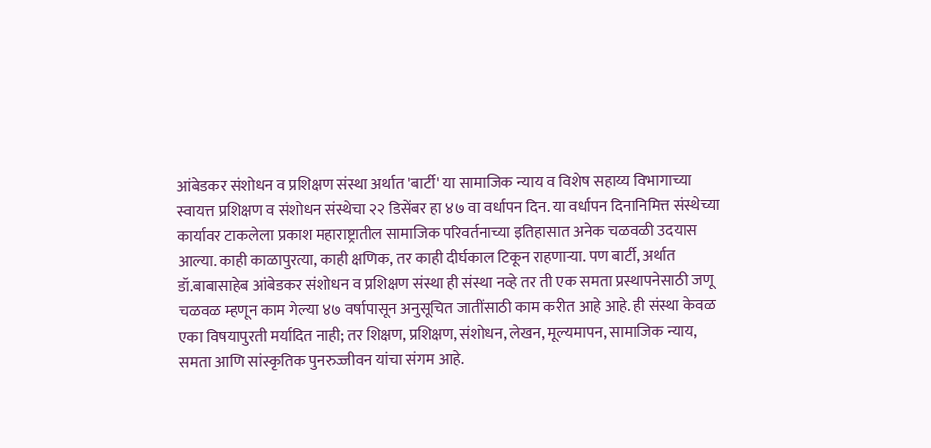आंबेडकर संशोधन व प्रशिक्षण संस्था अर्थात 'बार्टी' या सामाजिक न्याय व विशेष सहाय्य विभागाच्या स्वायत्त प्रशिक्षण व संशोधन संस्थेचा २२ डिसेंबर हा ४७ वा वर्धापन दिन. या वर्धापन दिनानिमित्त संस्थेच्या कार्यावर टाकलेला प्रकाश महाराष्ट्रातील सामाजिक परिवर्तनाच्या इतिहासात अनेक चळवळी उदयास आल्या. काही काळापुरत्या, काही क्षणिक, तर काही दीर्घकाल टिकून राहणाऱ्या. पण बार्टी, अर्थात डॉ.बाबासाहेब आंबेडकर संशोधन व प्रशिक्षण संस्था ही संस्था नव्हे तर ती एक समता प्रस्थापनेसाठी जणू चळवळ म्हणून काम गेल्या ४७ वर्षापासून अनुसूचित जातींसाठी काम करीत आहे आहे. ही संस्था केवळ एका विषयापुरती मर्यादित नाही; तर शिक्षण, प्रशिक्षण, संशोधन, लेखन, मूल्यमापन, सामाजिक न्याय, समता आणि सांस्कृतिक पुनरुज्जीवन यांचा संगम आहे.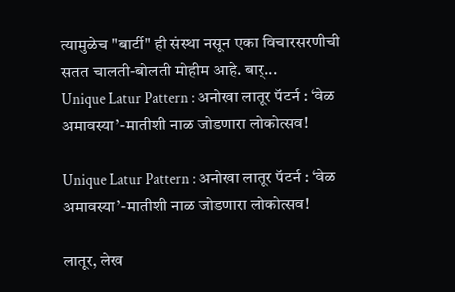त्यामुळेच "बार्टी" ही संस्था नसून एका विचारसरणीची सतत चालती-बोलती मोहीम आहे. बार्...
Unique Latur Pattern : अनोखा लातूर पॅटर्न : ‘वेळ अमावस्या’-मातीशी नाळ जोडणारा लोकोत्सव!

Unique Latur Pattern : अनोखा लातूर पॅटर्न : ‘वेळ अमावस्या’-मातीशी नाळ जोडणारा लोकोत्सव!

लातूर, लेख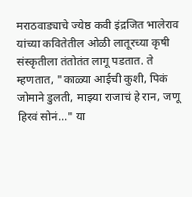मराठवाड्याचे ज्येष्ठ कवी इंद्रजित भालेराव यांच्या कवितेतील ओळी लातूरच्या कृषी संस्कृतीला तंतोतंत लागू पडतात. ते म्हणतात, "काळ्या आईची कुशी, पिकं जोमाने डुलती, माझ्या राजाचं हे रान, जणू हिरवं सोनं..." या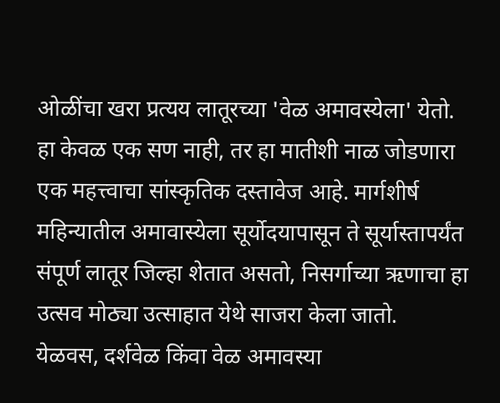ओळींचा खरा प्रत्यय लातूरच्या 'वेळ अमावस्येला' येतो. हा केवळ एक सण नाही, तर हा मातीशी नाळ जोडणारा एक महत्त्वाचा सांस्कृतिक दस्तावेज आहे. मार्गशीर्ष महिन्यातील अमावास्येला सूर्योदयापासून ते सूर्यास्तापर्यंत संपूर्ण लातूर जिल्हा शेतात असतो, निसर्गाच्या ऋणाचा हा उत्सव मोठ्या उत्साहात येथे साजरा केला जातो.  येळवस, दर्शवेळ किंवा वेळ अमावस्या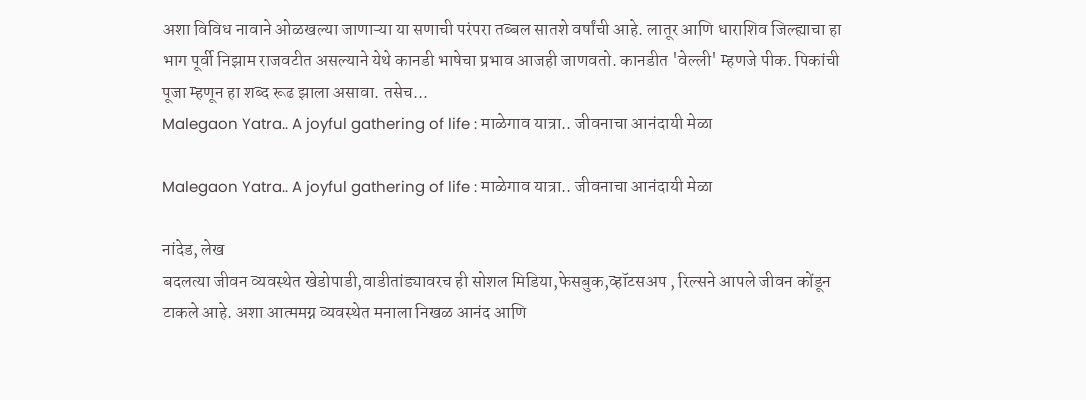अशा विविध नावाने ओळखल्या जाणाऱ्या या सणाची परंपरा तब्बल सातशे वर्षांची आहे. लातूर आणि धाराशिव जिल्ह्याचा हा भाग पूर्वी निझाम राजवटीत असल्याने येथे कानडी भाषेचा प्रभाव आजही जाणवतो. कानडीत 'वेल्ली' म्हणजे पीक. पिकांची पूजा म्हणून हा शब्द रूढ झाला असावा. तसेच...
Malegaon Yatra.. A joyful gathering of life : माळेगाव यात्रा.. जीवनाचा आनंदायी मेळा

Malegaon Yatra.. A joyful gathering of life : माळेगाव यात्रा.. जीवनाचा आनंदायी मेळा

नांदेड, लेख
बदलत्या जीवन व्यवस्थेत खेडोपाडी,वाडीतांड्यावरच ही सोशल मिडिया,फेसबुक,व्हॉटसअप , रिल्सने आपले जीवन कोंडून टाकले आहे. अशा आत्ममग्न व्यवस्थेत मनाला निखळ आनंद आणि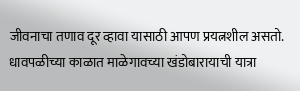जीवनाचा तणाव दूर व्हावा यासाठी आपण प्रयत्नशील असतो. धावपळीच्या काळात माळेगावच्या खंडोबारायाची यात्रा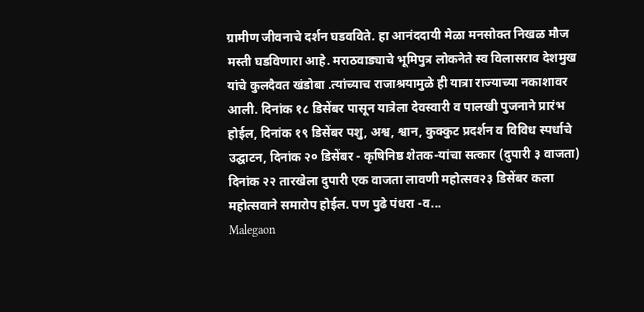ग्रामीण जीवनाचे दर्शन घडवविते. हा आनंददायी मेळा मनसोक्त निखळ मौज मस्ती घडविणारा आहे. मराठवाड्याचे भूमिपुत्र लोकनेते स्व विलासराव देशमुख यांचे कुलदैवत खंडोबा .त्यांच्याच राजाश्रयामुळे ही यात्रा राज्याच्या नकाशावर आली. दिनांक १८ डिसेंबर पासून यात्रेला देवस्वारी व पालखी पुजनाने प्रारंभ होईल, दिनांक १९ डिसेंबर पशु, अश्व, श्वान, कुक्कुट प्रदर्शन व विविध स्पर्धाचे उद्घाटन, दिनांक २० डिसेंबर - कृषिनिष्ठ शेतक-यांचा सत्कार (दुपारी ३ वाजता) दिनांक २२ तारखेला दुपारी एक वाजता लावणी महोत्सव२३ डिसेंबर कला महोत्सवाने समारोप होईल. पण पुढे पंधरा -व...
Malegaon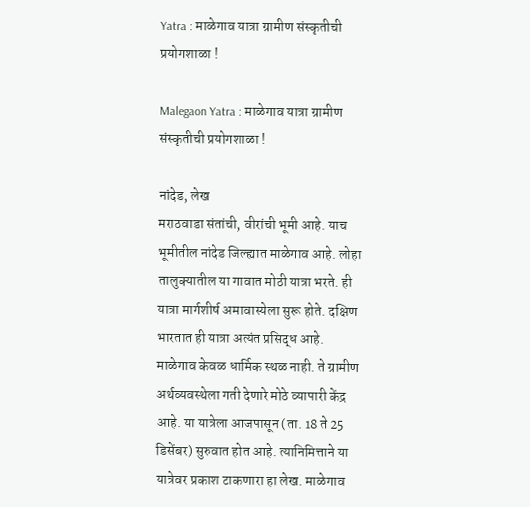Yatra : माळेगाव यात्रा ग्रामीण संस्कृतीची प्रयोगशाळा !

Malegaon Yatra : माळेगाव यात्रा ग्रामीण संस्कृतीची प्रयोगशाळा !

नांदेड, लेख
मराठवाडा संतांची, वीरांची भूमी आहे. याच भूमीतील नांदेड जिल्ह्यात माळेगाव आहे. लोहा तालुक्यातील या गावात मोठी यात्रा भरते. ही यात्रा मार्गशीर्ष अमावास्येला सुरू होते. दक्षिण भारतात ही यात्रा अत्यंत प्रसिद्ध आहे. माळेगाव केवळ धार्मिक स्थळ नाही. ते ग्रामीण अर्थव्यवस्थेला गती देणारे मोठे व्यापारी केंद्र आहे. या यात्रेला आजपासून (ता. 18 ते 25 डिसेंबर) सुरुवात होत आहे. त्यानिमित्ताने या यात्रेवर प्रकाश टाकणारा हा लेख. माळेगाव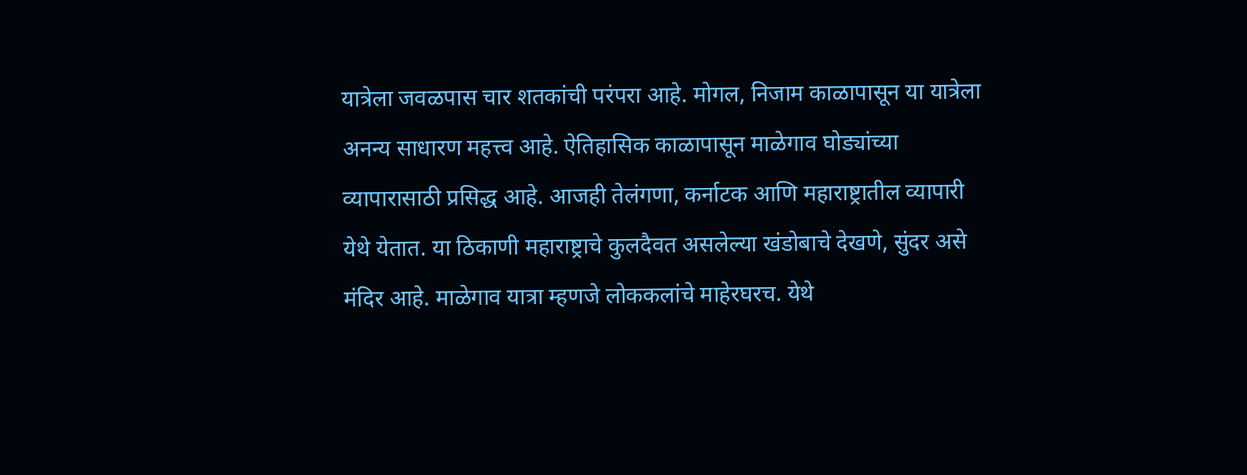यात्रेला जवळपास चार शतकांची परंपरा आहे. मोगल, निजाम काळापासून या यात्रेला अनन्य साधारण महत्त्व आहे. ऐतिहासिक काळापासून माळेगाव घोड्यांच्या व्यापारासाठी प्रसिद्ध आहे. आजही तेलंगणा, कर्नाटक आणि महाराष्ट्रातील व्यापारी येथे येतात. या ठिकाणी महाराष्ट्राचे कुलदैवत असलेल्या खंडोबाचे देखणे, सुंदर असे मंदिर आहे. माळेगाव यात्रा म्हणजे लोककलांचे माहेरघरच. येथे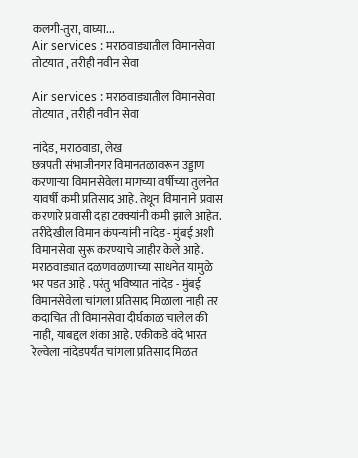कलगी-तुरा, वाघ्या...
Air services : मराठवाड्यातील विमानसेवा तोटयात , तरीही नवीन सेवा

Air services : मराठवाड्यातील विमानसेवा तोटयात , तरीही नवीन सेवा

नांदेड, मराठवाडा, लेख
छत्रपती संभाजीनगर विमानतळावरून उड्डाण करणाऱ्या विमानसेवेला मागच्या वर्षीच्या तुलनेत यावर्षी कमी प्रतिसाद आहे. तेथून विमानाने प्रवास करणारे प्रवासी दहा टक्क्यांनी कमी झाले आहेत. तरीदेखील विमान कंपन्यांनी नांदेड - मुंबई अशी विमानसेवा सुरू करण्याचे जाहीर केले आहे. मराठवाड्यात दळणवळणाच्या साधनेत यामुळे भर पडत आहे . परंतु भविष्यात नांदेड - मुंबई विमानसेवेला चांगला प्रतिसाद मिळाला नाही तर कदाचित ती विमानसेवा दीर्घकाळ चालेल की नाही, याबद्दल शंका आहे. एकीकडे वंदे भारत रेल्वेला नांदेडपर्यंत चांगला प्रतिसाद मिळत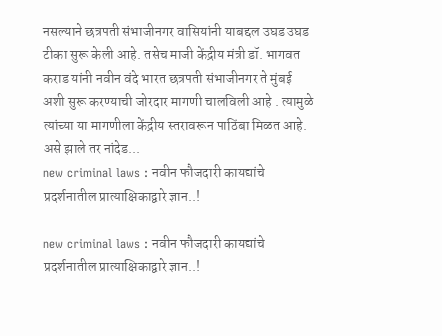नसल्याने छत्रपती संभाजीनगर वासियांनी याबद्दल उघड उघड टीका सुरू केली आहे. तसेच माजी केंद्रीय मंत्री डॉ. भागवत कराड यांनी नवीन वंदे भारत छत्रपती संभाजीनगर ते मुंबई अशी सुरू करण्याची जोरदार मागणी चालविली आहे . त्यामुळे त्यांच्या या मागणीला केंद्रीय स्तरावरून पाठिंबा मिळत आहे. असे झाले तर नांदेड...
new criminal laws : नवीन फौजदारी कायद्यांचे प्रदर्शनातील प्रात्याक्षिकाद्वारे ज्ञान..!

new criminal laws : नवीन फौजदारी कायद्यांचे प्रदर्शनातील प्रात्याक्षिकाद्वारे ज्ञान..!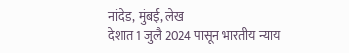नांदेड, मुंबई, लेख
देशात 1 जुलै 2024 पासून भारतीय न्याय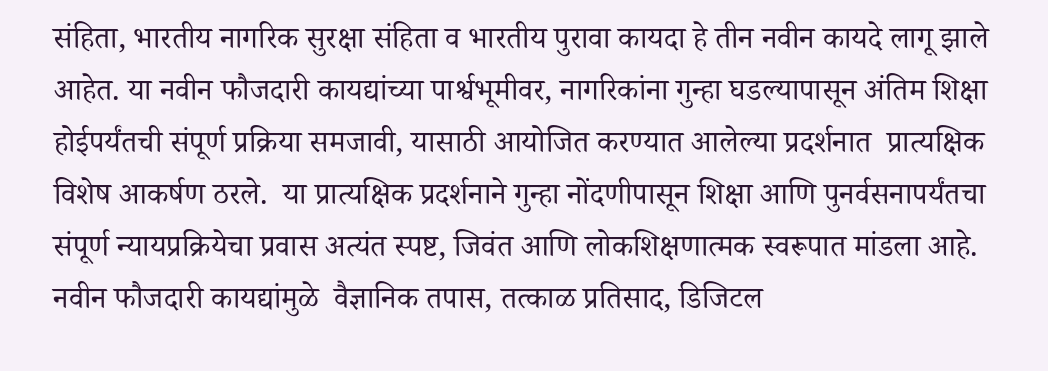संहिता, भारतीय नागरिक सुरक्षा संहिता व भारतीय पुरावा कायदा हे तीन नवीन कायदे लागू झाले आहेत. या नवीन फौजदारी कायद्यांच्या पार्श्वभूमीवर, नागरिकांना गुन्हा घडल्यापासून अंतिम शिक्षा होईपर्यंतची संपूर्ण प्रक्रिया समजावी, यासाठी आयोजित करण्यात आलेल्या प्रदर्शनात  प्रात्यक्षिक विशेष आकर्षण ठरले.  या प्रात्यक्षिक प्रदर्शनाने गुन्हा नोंदणीपासून शिक्षा आणि पुनर्वसनापर्यंतचा संपूर्ण न्यायप्रक्रियेचा प्रवास अत्यंत स्पष्ट, जिवंत आणि लोकशिक्षणात्मक स्वरूपात मांडला आहे. नवीन फौजदारी कायद्यांमुळे  वैज्ञानिक तपास, तत्काळ प्रतिसाद, डिजिटल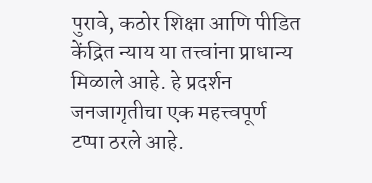पुरावे, कठोर शिक्षा आणि पीडित केंद्रित न्याय या तत्त्वांना प्राधान्य मिळाले आहे. हे प्रदर्शन जनजागृतीचा एक महत्त्वपूर्ण टप्पा ठरले आहे.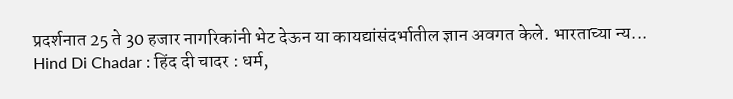प्रदर्शनात 25 ते 30 हजार नागरिकांनी भेट देऊन या कायद्यांसंदर्भातील ज्ञान अवगत केले. भारताच्या न्य...
Hind Di Chadar : हिंद दी चादर : धर्म,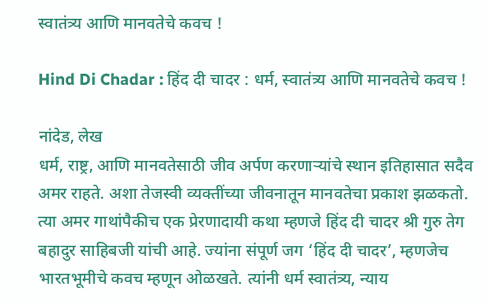स्वातंत्र्य आणि मानवतेचे कवच !

Hind Di Chadar : हिंद दी चादर : धर्म, स्वातंत्र्य आणि मानवतेचे कवच !

नांदेड, लेख
धर्म, राष्ट्र, आणि मानवतेसाठी जीव अर्पण करणाऱ्यांचे स्थान इतिहासात सदैव अमर राहते. अशा तेजस्वी व्यक्तींच्या जीवनातून मानवतेचा प्रकाश झळकतो. त्या अमर गाथांपैकीच एक प्रेरणादायी कथा म्हणजे हिंद दी चादर श्री गुरु तेग बहादुर साहिबजी यांची आहे. ज्यांना संपूर्ण जग ‘हिंद दी चादर’, म्हणजेच भारतभूमीचे कवच म्हणून ओळखते. त्यांनी धर्म स्वातंत्र्य, न्याय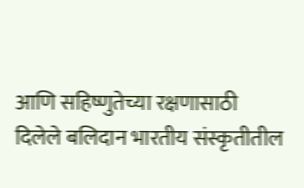आणि सहिष्णुतेच्या रक्षणासाठी दिलेले बलिदान भारतीय संस्कृतीतील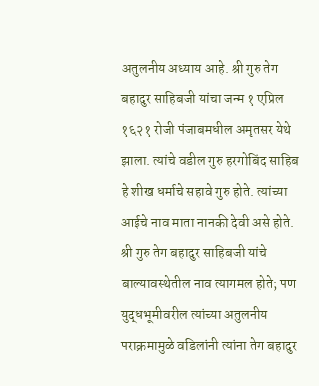अतुलनीय अध्याय आहे. श्री गुरु तेग बहादुर साहिबजी यांचा जन्म १ एप्रिल १६२१ रोजी पंजाबमधील अमृतसर येथे झाला. त्यांचे वडील गुरु हरगोबिंद साहिब हे शीख धर्माचे सहावे गुरु होते. त्यांच्या आईचे नाव माता नानकी देवी असे होते. श्री गुरु तेग बहादुर साहिबजी यांचे बाल्यावस्थेतील नाव त्यागमल होते; पण युद्धभूमीवरील त्यांच्या अतुलनीय पराक्रमामुळे वडिलांनी त्यांना तेग बहादुर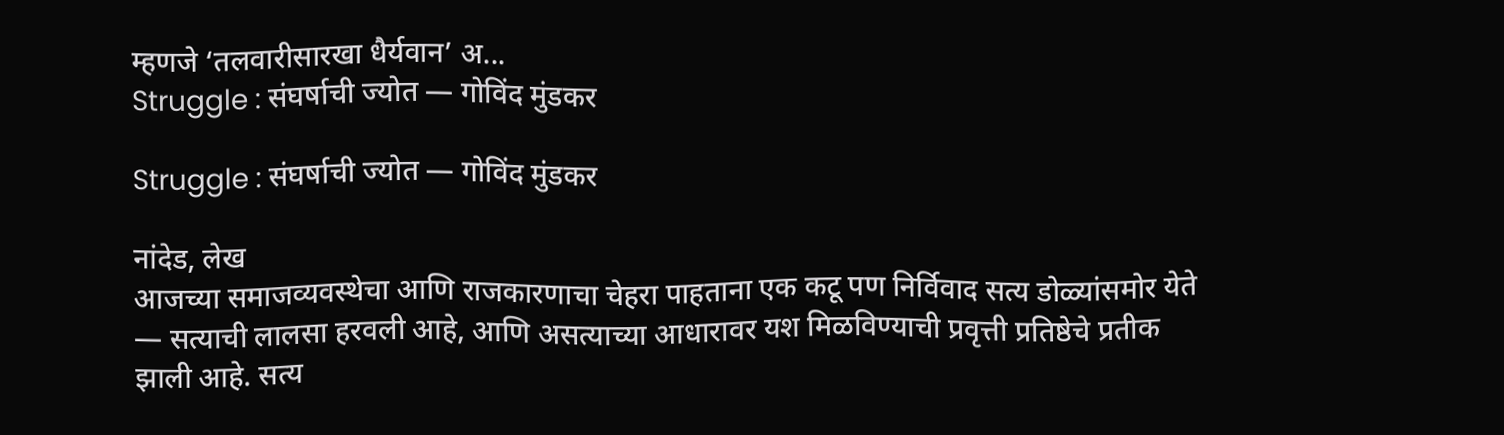म्हणजे ‘तलवारीसारखा धैर्यवान’ अ...
Struggle : संघर्षाची ज्योत — गोविंद मुंडकर

Struggle : संघर्षाची ज्योत — गोविंद मुंडकर

नांदेड, लेख
आजच्या समाजव्यवस्थेचा आणि राजकारणाचा चेहरा पाहताना एक कटू पण निर्विवाद सत्य डोळ्यांसमोर येते — सत्याची लालसा हरवली आहे, आणि असत्याच्या आधारावर यश मिळविण्याची प्रवृत्ती प्रतिष्ठेचे प्रतीक झाली आहे. सत्य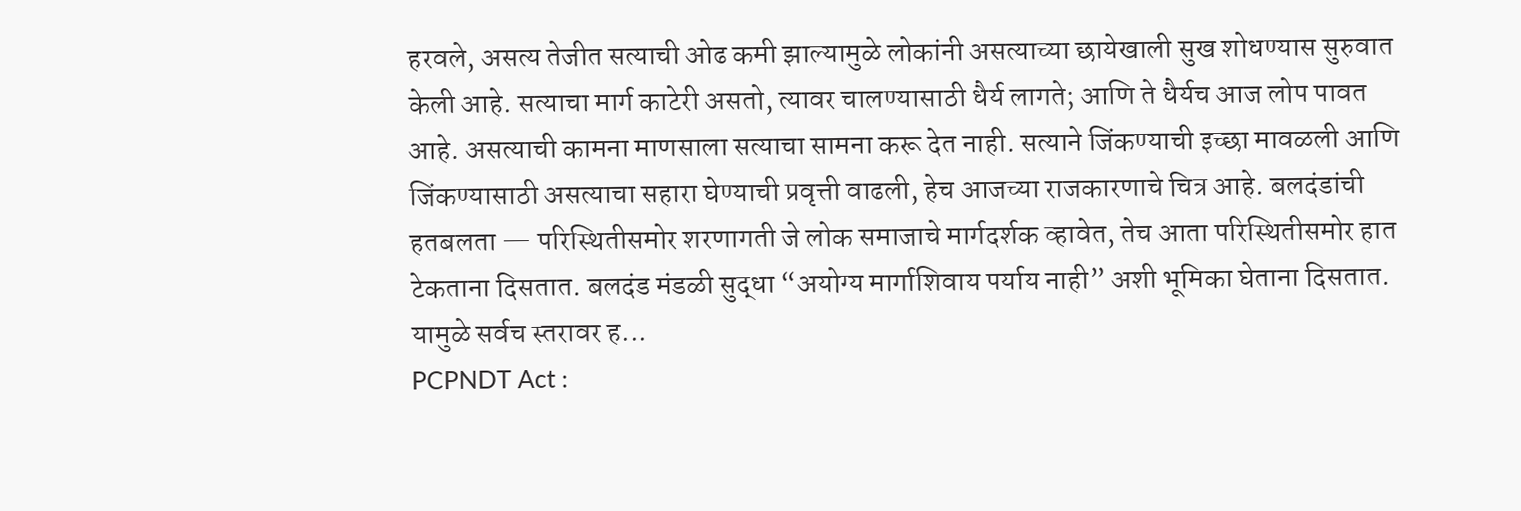हरवले, असत्य तेजीत सत्याची ओढ कमी झाल्यामुळे लोकांनी असत्याच्या छायेखाली सुख शोधण्यास सुरुवात केली आहे. सत्याचा मार्ग काटेरी असतो, त्यावर चालण्यासाठी धैर्य लागते; आणि ते धैर्यच आज लोप पावत आहे. असत्याची कामना माणसाला सत्याचा सामना करू देत नाही. सत्याने जिंकण्याची इच्छा मावळली आणि जिंकण्यासाठी असत्याचा सहारा घेण्याची प्रवृत्ती वाढली, हेच आजच्या राजकारणाचे चित्र आहे. बलदंडांची हतबलता — परिस्थितीसमोर शरणागती जे लोक समाजाचे मार्गदर्शक व्हावेत, तेच आता परिस्थितीसमोर हात टेकताना दिसतात. बलदंड मंडळी सुद्धा “अयोग्य मार्गाशिवाय पर्याय नाही” अशी भूमिका घेताना दिसतात. यामुळे सर्वच स्तरावर ह...
PCPNDT Act :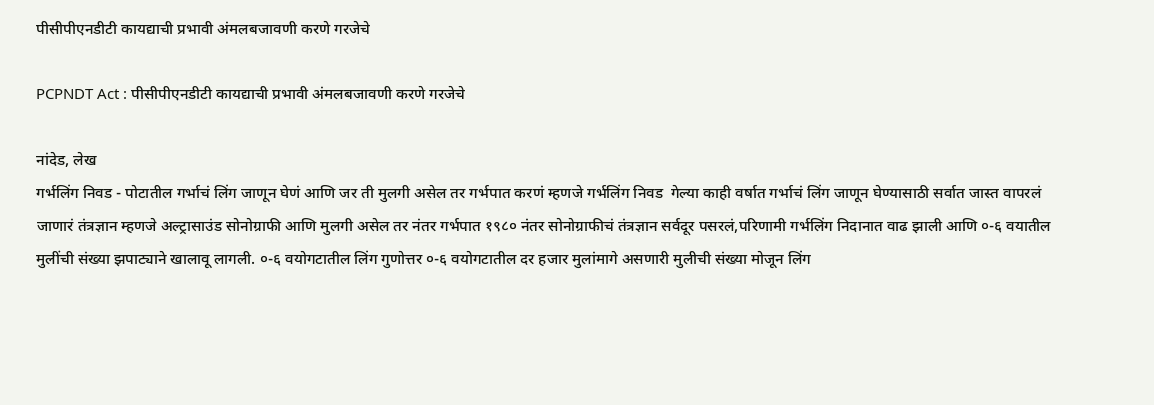पीसीपीएनडीटी कायद्याची प्रभावी अंमलबजावणी करणे गरजेचे

PCPNDT Act : पीसीपीएनडीटी कायद्याची प्रभावी अंमलबजावणी करणे गरजेचे

नांदेड, लेख
गर्भलिंग निवड - पोटातील गर्भाचं लिंग जाणून घेणं आणि जर ती मुलगी असेल तर गर्भपात करणं म्हणजे गर्भलिंग निवड  गेल्या काही वर्षात गर्भाचं लिंग जाणून घेण्यासाठी सर्वात जास्त वापरलं जाणारं तंत्रज्ञान म्हणजे अल्ट्रासाउंड सोनोग्राफी आणि मुलगी असेल तर नंतर गर्भपात १९८० नंतर सोनोग्राफीचं तंत्रज्ञान सर्वदूर पसरलं,परिणामी गर्भलिंग निदानात वाढ झाली आणि ०-६ वयातील मुलींची संख्या झपाट्याने खालावू लागली. ०-६ वयोगटातील लिंग गुणोत्तर ०-६ वयोगटातील दर हजार मुलांमागे असणारी मुलीची संख्या मोजून लिंग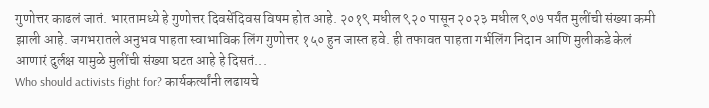गुणोत्तर काढलं जातं. भारतामध्ये हे गुणोत्तर दिवसेंदिवस विषम होत आहे. २०१९ मधील ९२० पासून २०२३ मधील ९०७ पर्यंत मुलींची संख्या कमी झाली आहे. जगभरातले अनुभव पाहता स्वाभाविक लिंग गुणोत्तर १५० हुन जास्त हवे. ही तफावत पाहता गर्भलिंग निदान आणि मुलीकडे केलं आणारं दुर्लक्ष यामुळे मुलींची संख्या घटत आहे हे दिसतं...
Who should activists fight for? कार्यकर्त्यांनी लढायचे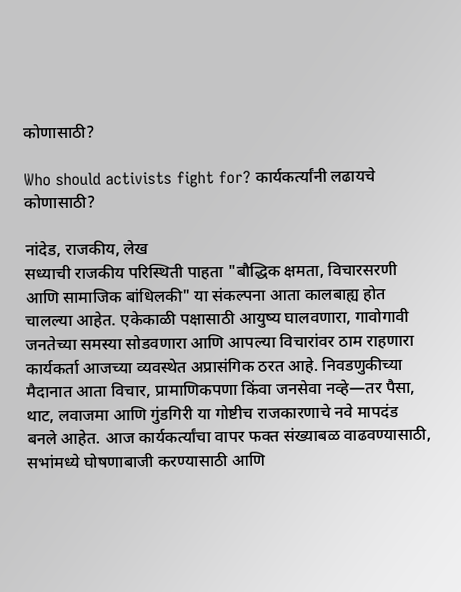कोणासाठी?

Who should activists fight for? कार्यकर्त्यांनी लढायचे कोणासाठी?

नांदेड, राजकीय, लेख
सध्याची राजकीय परिस्थिती पाहता "बौद्धिक क्षमता, विचारसरणी आणि सामाजिक बांधिलकी" या संकल्पना आता कालबाह्य होत चालल्या आहेत. एकेकाळी पक्षासाठी आयुष्य घालवणारा, गावोगावी जनतेच्या समस्या सोडवणारा आणि आपल्या विचारांवर ठाम राहणारा कार्यकर्ता आजच्या व्यवस्थेत अप्रासंगिक ठरत आहे. निवडणुकीच्या मैदानात आता विचार, प्रामाणिकपणा किंवा जनसेवा नव्हे—तर पैसा, थाट, लवाजमा आणि गुंडगिरी या गोष्टीच राजकारणाचे नवे मापदंड बनले आहेत. आज कार्यकर्त्यांचा वापर फक्त संख्याबळ वाढवण्यासाठी, सभांमध्ये घोषणाबाजी करण्यासाठी आणि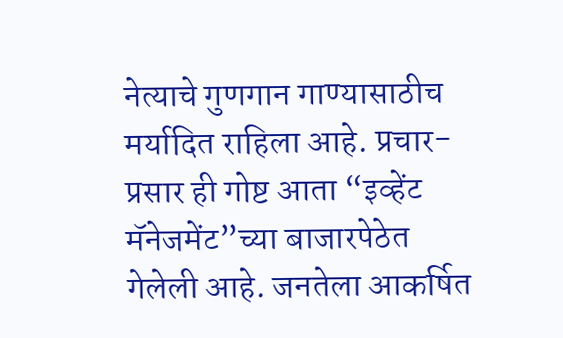नेत्याचे गुणगान गाण्यासाठीच मर्यादित राहिला आहे. प्रचार-प्रसार ही गोष्ट आता “इव्हेंट मॅनेजमेंट”च्या बाजारपेठेत गेलेली आहे. जनतेला आकर्षित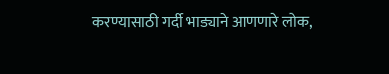करण्यासाठी गर्दी भाड्याने आणणारे लोक,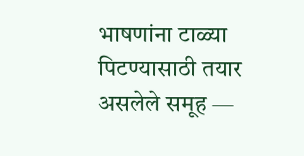भाषणांना टाळ्या पिटण्यासाठी तयार असलेले समूह —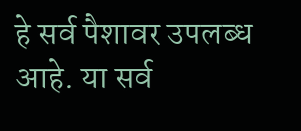हे सर्व पैशावर उपलब्ध आहे. या सर्व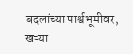बदलांच्या पार्श्वभूमीवर, खऱ्या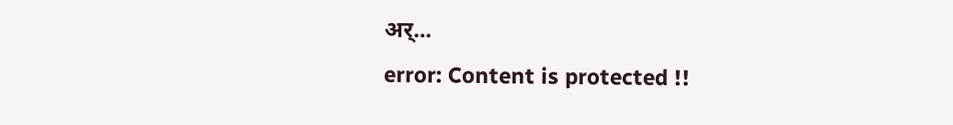अर्...
error: Content is protected !!